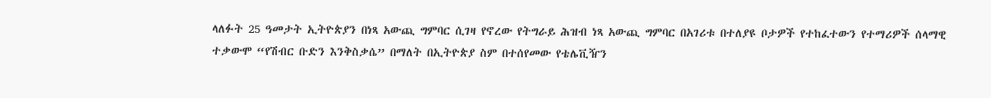ላለፉት 25 ዓመታት ኢትዮጵያን በነጻ አውጪ ግምባር ሲገዛ የኖረው የትግራይ ሕዝብ ነጻ አውጪ ግምባር በአገሪቱ በተለያዩ ቦታዎች የተከፈተውን የተማሪዎች ሰላማዊ ተቃውሞ “የሽብር ቡድን እንቅስቃሴ” በማለት በኢትዮጵያ ስም በተሰየመው የቴሌቪዥን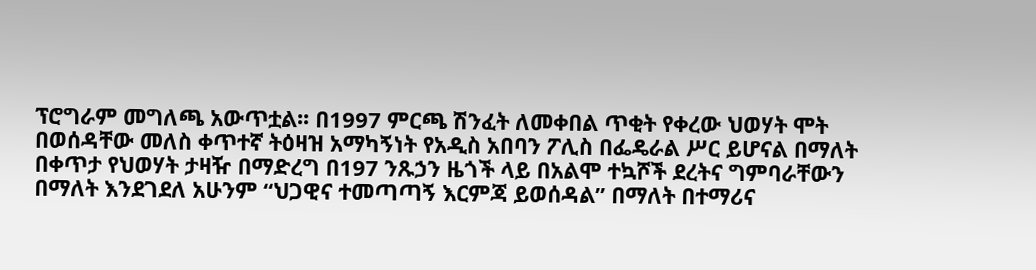ፕሮግራም መግለጫ አውጥቷል፡፡ በ1997 ምርጫ ሽንፈት ለመቀበል ጥቂት የቀረው ህወሃት ሞት በወሰዳቸው መለስ ቀጥተኛ ትዕዛዝ አማካኝነት የአዲስ አበባን ፖሊስ በፌዴራል ሥር ይሆናል በማለት በቀጥታ የህወሃት ታዛዥ በማድረግ በ197 ንጹኃን ዜጎች ላይ በአልሞ ተኳሾች ደረትና ግምባራቸውን በማለት እንደገደለ አሁንም “ህጋዊና ተመጣጣኝ እርምጃ ይወሰዳል” በማለት በተማሪና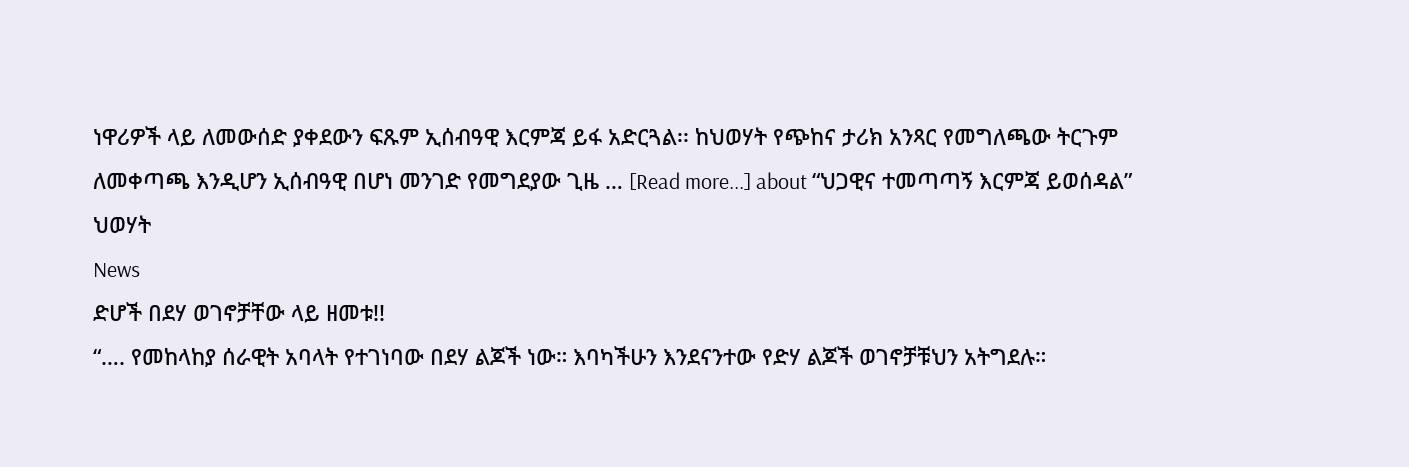ነዋሪዎች ላይ ለመውሰድ ያቀደውን ፍጹም ኢሰብዓዊ እርምጃ ይፋ አድርጓል፡፡ ከህወሃት የጭከና ታሪክ አንጻር የመግለጫው ትርጉም ለመቀጣጫ እንዲሆን ኢሰብዓዊ በሆነ መንገድ የመግደያው ጊዜ … [Read more...] about “ህጋዊና ተመጣጣኝ እርምጃ ይወሰዳል” ህወሃት
News
ድሆች በደሃ ወገኖቻቸው ላይ ዘመቱ!!
“…. የመከላከያ ሰራዊት አባላት የተገነባው በደሃ ልጆች ነው። እባካችሁን እንደናንተው የድሃ ልጆች ወገኖቻቹህን አትግደሉ።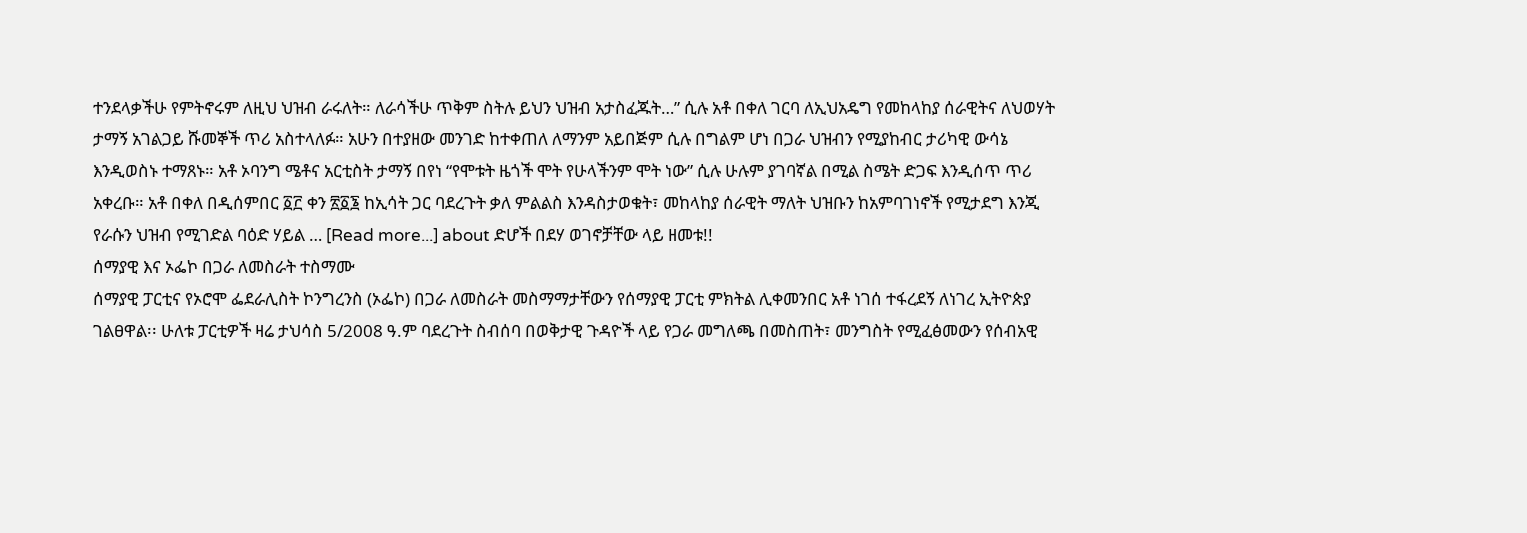ተንደላቃችሁ የምትኖሩም ለዚህ ህዝብ ራሩለት። ለራሳችሁ ጥቅም ስትሉ ይህን ህዝብ አታስፈጁት…” ሲሉ አቶ በቀለ ገርባ ለኢህአዴግ የመከላከያ ሰራዊትና ለህወሃት ታማኝ አገልጋይ ሹመኞች ጥሪ አስተላለፉ። አሁን በተያዘው መንገድ ከተቀጠለ ለማንም አይበጅም ሲሉ በግልም ሆነ በጋራ ህዝብን የሚያከብር ታሪካዊ ውሳኔ እንዲወስኑ ተማጸኑ። አቶ ኦባንግ ሜቶና አርቲስት ታማኝ በየነ “የሞቱት ዜጎች ሞት የሁላችንም ሞት ነው” ሲሉ ሁሉም ያገባኛል በሚል ስሜት ድጋፍ እንዲሰጥ ጥሪ አቀረቡ። አቶ በቀለ በዲሰምበር ፩፫ ቀን ፳፩፮ ከኢሳት ጋር ባደረጉት ቃለ ምልልስ እንዳስታወቁት፣ መከላከያ ሰራዊት ማለት ህዝቡን ከአምባገነኖች የሚታደግ እንጂ የራሱን ህዝብ የሚገድል ባዕድ ሃይል … [Read more...] about ድሆች በደሃ ወገኖቻቸው ላይ ዘመቱ!!
ሰማያዊ እና ኦፌኮ በጋራ ለመስራት ተስማሙ
ሰማያዊ ፓርቲና የኦሮሞ ፌደራሊስት ኮንግረንስ (ኦፌኮ) በጋራ ለመስራት መስማማታቸውን የሰማያዊ ፓርቲ ምክትል ሊቀመንበር አቶ ነገሰ ተፋረደኝ ለነገረ ኢትዮጵያ ገልፀዋል፡፡ ሁለቱ ፓርቲዎች ዛሬ ታህሳስ 5/2008 ዓ.ም ባደረጉት ስብሰባ በወቅታዊ ጉዳዮች ላይ የጋራ መግለጫ በመስጠት፣ መንግስት የሚፈፅመውን የሰብአዊ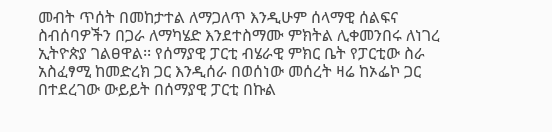መብት ጥሰት በመከታተል ለማጋለጥ እንዲሁም ሰላማዊ ሰልፍና ስብሰባዎችን በጋራ ለማካሄድ እንደተስማሙ ምክትል ሊቀመንበሩ ለነገረ ኢትዮጵያ ገልፀዋል፡፡ የሰማያዊ ፓርቲ ብሄራዊ ምክር ቤት የፓርቲው ስራ አስፈፃሚ ከመድረክ ጋር እንዲሰራ በወሰነው መሰረት ዛሬ ከኦፌኮ ጋር በተደረገው ውይይት በሰማያዊ ፓርቲ በኩል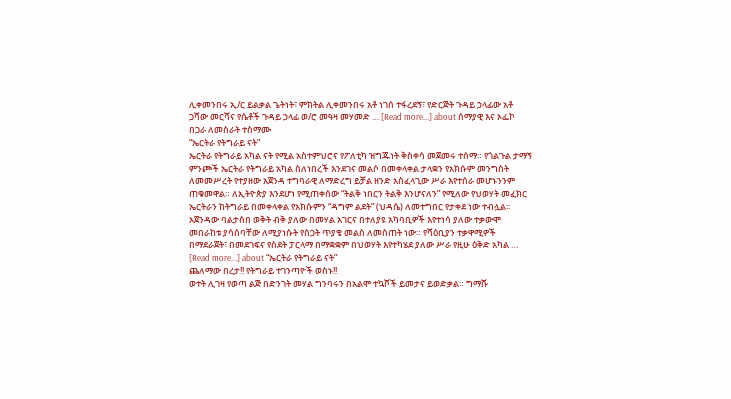ሊቀመንበሩ ኢ/ር ይልቃል ጌትነት፣ ምክትል ሊቀመንበሩ አቶ ነገሰ ተፋረደኝ፣ የድርጅት ጉዳይ ኃላፊው አቶ ጋሻው መርሻና የሴቶች ጉዳይ ኃላፊ ወ/ሮ መዓዛ መሃመድ … [Read more...] about ሰማያዊ እና ኦፌኮ በጋራ ለመስራት ተስማሙ
“ኤርትራ የትግራይ ናት”
ኤርትራ የትግራይ አካል ናት የሚል አስተምህሮና የፖለቲካ ዝግጁነት ቅስቀሳ መጀመሩ ተሰማ። የጎልጉል ታማኝ ምንጮች ኤርትራ የትግራይ አካል ስለነበረች እንደገና መልሶ በመቀላቀል ታላቋን የአክሱም መንግስት ለመመሥረት የተያዘው አጀንዳ ተግባራዊ ለማድረግ ይቻል ዘንድ አስፈላጊው ሥራ እየተሰራ መሆኑንንም ጠቁመዋል። ለኢትዮጵያ እንደሆነ የሚጠቀሰው “ትልቅ ነበርን ትልቅ እንሆናለን” የሚለው የህወሃት መፈክር ኤርትራን ከትግራይ በመቀላቀል የአክሱምን “ዳግም ልደት” (ህዳሴ) ለመተግበር የታቀደ ነው ተብሏል፡፡ አጀንዳው ባልታሰበ ወቅት ብቅ ያለው በመሃል አገርና በተለያዩ አካባቢዎች እየተነሳ ያለው ተቃውሞ መበራከቱ ያሳሰባቸው ለሚያነሱት የስጋት ጥያቄ መልስ ለመስጠት ነው። የሻዕቢያን ተቃዋሚዎች በማደራጀት፣ በመደገፍና የስደት ፓርላማ በማቋቋም በህወሃት እየተካሄደ ያለው ሥራ የዚሁ ዕቅድ አካል … [Read more...] about “ኤርትራ የትግራይ ናት”
ጨለማው በረታ!! የትግራይ ተገንጣዮች ወስኑ!!
ወተት ሊገዛ የወጣ ልጅ በድንገት መሃል ግንባሩን በአልሞ ተኳሾች ይመታና ይወድቃል። ግማሹ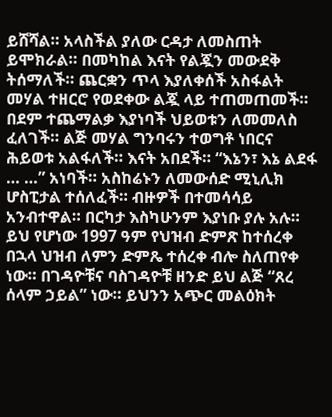ይሸሻል። አላስችል ያለው ርዳታ ለመስጠት ይሞክራል። በመካከል እናት የልጇን መውደቅ ትሰማለች። ጨርቋን ጥላ እያለቀሰች አስፋልት መሃል ተዘርሮ የወደቀው ልጇ ላይ ተጠመጠመች። በደም ተጨማልቃ እያነባች ህይወቱን ለመመለስ ፈለገች። ልጅ መሃል ግንባሩን ተወግቶ ነበርና ሕይወቱ አልፋለች። እናት አበደች። “እኔን፣ እኔ ልደፋ … …” አነባች። አስከሬኑን ለመውሰድ ሚኒሊክ ሆስፒታል ተሰለፈች። ብዙዎች በተመሳሳይ አንብተዋል። በርካታ እስካሁንም እያነቡ ያሉ አሉ። ይህ የሆነው 1997 ዓም የህዝብ ድምጽ ከተሰረቀ በኋላ ህዝብ ለምን ድምጼ ተሰረቀ ብሎ ስለጠየቀ ነው። በገዳዮቹና ባስገዳዮቹ ዘንድ ይህ ልጅ “ጸረ ሰላም ኃይል” ነው። ይህንን አጭር መልዕክት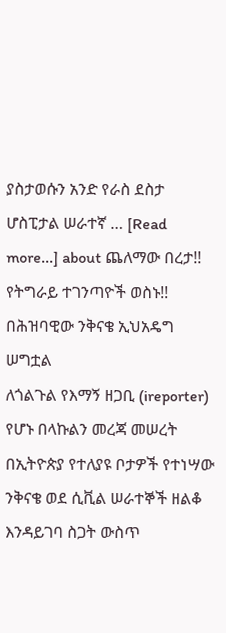ያስታወሱን አንድ የራስ ደስታ ሆስፒታል ሠራተኛ … [Read more...] about ጨለማው በረታ!! የትግራይ ተገንጣዮች ወስኑ!!
በሕዝባዊው ንቅናቄ ኢህአዴግ ሠግቷል
ለጎልጉል የእማኝ ዘጋቢ (ireporter) የሆኑ በላኩልን መረጃ መሠረት በኢትዮጵያ የተለያዩ ቦታዎች የተነሣው ንቅናቄ ወደ ሲቪል ሠራተኞች ዘልቆ እንዳይገባ ስጋት ውስጥ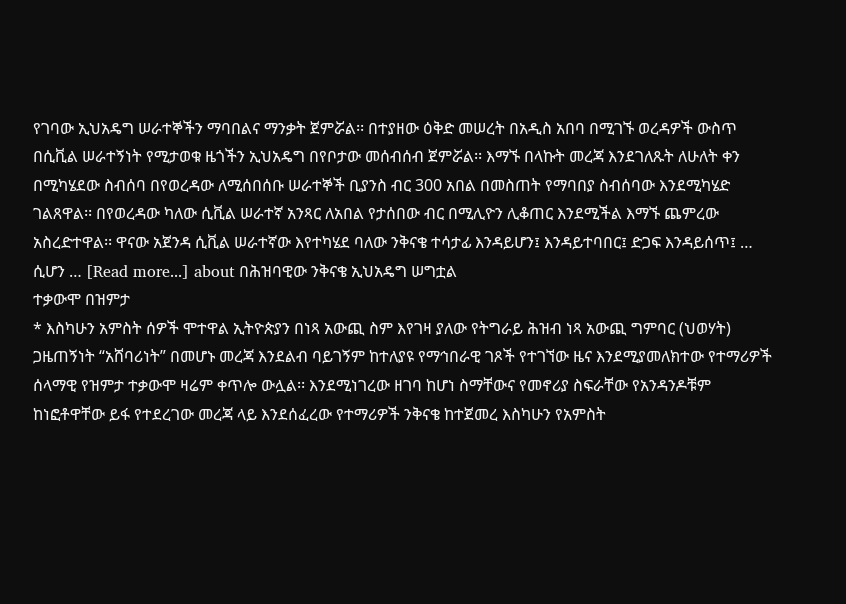የገባው ኢህአዴግ ሠራተኞችን ማባበልና ማንቃት ጀምሯል፡፡ በተያዘው ዕቅድ መሠረት በአዲስ አበባ በሚገኙ ወረዳዎች ውስጥ በሲቪል ሠራተኝነት የሚታወቁ ዜጎችን ኢህአዴግ በየቦታው መሰብሰብ ጀምሯል፡፡ እማኙ በላኩት መረጃ እንደገለጹት ለሁለት ቀን በሚካሄደው ስብሰባ በየወረዳው ለሚሰበሰቡ ሠራተኞች ቢያንስ ብር 300 አበል በመስጠት የማባበያ ስብሰባው እንደሚካሄድ ገልጸዋል፡፡ በየወረዳው ካለው ሲቪል ሠራተኛ አንጻር ለአበል የታሰበው ብር በሚሊዮን ሊቆጠር እንደሚችል እማኙ ጨምረው አስረድተዋል፡፡ ዋናው አጀንዳ ሲቪል ሠራተኛው እየተካሄደ ባለው ንቅናቄ ተሳታፊ እንዳይሆን፤ እንዳይተባበር፤ ድጋፍ እንዳይሰጥ፤ … ሲሆን … [Read more...] about በሕዝባዊው ንቅናቄ ኢህአዴግ ሠግቷል
ተቃውሞ በዝምታ
* እስካሁን አምስት ሰዎች ሞተዋል ኢትዮጵያን በነጻ አውጪ ስም እየገዛ ያለው የትግራይ ሕዝብ ነጻ አውጪ ግምባር (ህወሃት) ጋዜጠኝነት “አሸባሪነት” በመሆኑ መረጃ እንደልብ ባይገኝም ከተለያዩ የማኅበራዊ ገጾች የተገኘው ዜና እንደሚያመለክተው የተማሪዎች ሰላማዊ የዝምታ ተቃውሞ ዛሬም ቀጥሎ ውሏል፡፡ እንደሚነገረው ዘገባ ከሆነ ስማቸውና የመኖሪያ ስፍራቸው የአንዳንዶቹም ከነፎቶዋቸው ይፋ የተደረገው መረጃ ላይ እንደሰፈረው የተማሪዎች ንቅናቄ ከተጀመረ እስካሁን የአምስት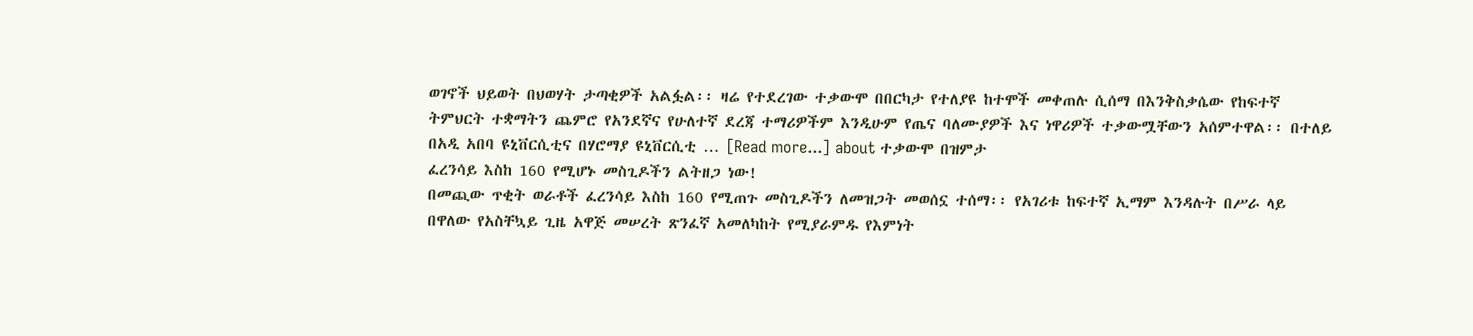ወገኖች ህይወት በህወሃት ታጣቂዎች አልፏል፡፡ ዛሬ የተደረገው ተቃውሞ በበርካታ የተለያዩ ከተሞች መቀጠሉ ሲሰማ በእንቅስቃሴው የከፍተኛ ትምህርት ተቋማትን ጨምሮ የአንደኛና የሁለተኛ ደረጃ ተማሪዎችም እንዲሁም የጤና ባለሙያዎች እና ነዋሪዎች ተቃውሟቸውን አሰምተዋል፡፡ በተለይ በአዲ አበባ ዩኒቨርሲቲና በሃሮማያ ዩኒቨርሲቲ … [Read more...] about ተቃውሞ በዝምታ
ፈረንሳይ እስከ 160 የሚሆኑ መስጊዶችን ልትዘጋ ነው!
በመጪው ጥቂት ወራቶች ፈረንሳይ እስከ 160 የሚጠጉ መስጊዶችን ለመዝጋት መወሰኗ ተሰማ፡፡ የአገሪቱ ከፍተኛ ኢማም እንዳሉት በሥራ ላይ በዋለው የአስቸኳይ ጊዜ አዋጅ መሠረት ጽንፈኛ አመለካከት የሚያራምዱ የእምነት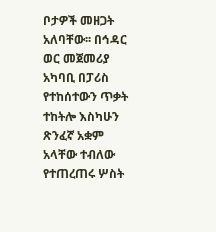ቦታዎች መዘጋት አለባቸው፡፡ በኅዳር ወር መጀመሪያ አካባቢ በፓሪስ የተከሰተውን ጥቃት ተከትሎ እስካሁን ጽንፈኛ አቋም አላቸው ተብለው የተጠረጠሩ ሦስት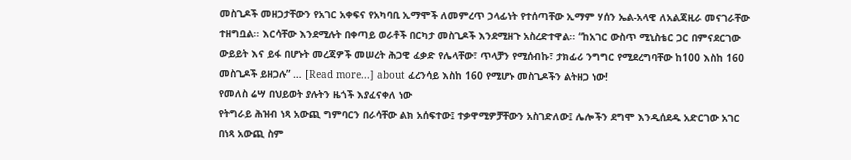መስጊዶች መዘጋታቸውን የአገር አቀፍና የአካባቢ ኢማሞች ለመምረጥ ኃላፊነት የተሰጣቸው ኢማም ሃሰን ኤል-አላዊ ለአልጃዚራ መናገራቸው ተዘግቧል፡፡ እርሳቸው እንደሚሉት በቀጣይ ወራቶች በርካታ መስጊዶች እንደሚዘጉ አስረድተዋል፡፡ “ከአገር ውስጥ ሚኒስቴር ጋር በምናደርገው ውይይት እና ይፋ በሆኑት መረጃዎች መሠረት ሕጋዊ ፈቃድ የሌላቸው፣ ጥላቻን የሚሰብኩ፣ ታክፊሪ ንግግር የሚደረግባቸው ከ100 እስከ 160 መስጊዶች ይዘጋሉ” … [Read more...] about ፈረንሳይ እስከ 160 የሚሆኑ መስጊዶችን ልትዘጋ ነው!
የመለስ ሬሣ በህይወት ያሉትን ዜጎች እያፈናቀለ ነው
የትግራይ ሕዝብ ነጻ አውጪ ግምባርን በራሳቸው ልክ አሰፍተው፤ ተቃዋሚዎቻቸውን አስገድለው፤ ሌሎችን ደግሞ እንዲሰደዱ አድርገው አገር በነጻ አውጪ ስም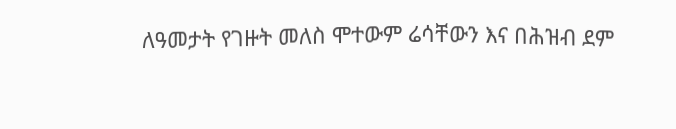ለዓመታት የገዙት መለስ ሞተውም ሬሳቸውን እና በሕዝብ ደም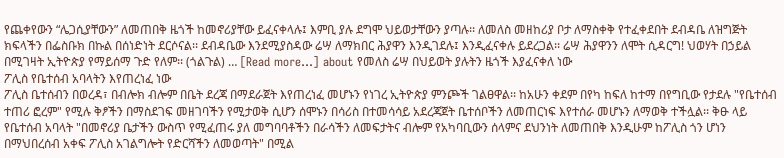የጨቀየውን “ሌጋሲያቸውን” ለመጠበቅ ዜጎች ከመኖሪያቸው ይፈናቀላሉ፤ እምቢ ያሉ ደግሞ ህይወታቸውን ያጣሉ፡፡ ለመለስ መዘከሪያ ቦታ ለማስቀቅ የተፈቀደበት ደብዳቤ ለዝግጅት ክፍላችን በፌስቡክ በኩል በሰነድነት ደርሶናል፡፡ ደብዳቤው እንደሚያስዳው ሬሣ ለማክበር ሕያዋን እንዲገደሉ፤ እንዲፈናቀሉ ይደረጋል፡፡ ሬሣ ሕያዋንን ለሞት ሲዳርግ! ህወሃት በኃይል በሚገዛት ኢትዮጵያ የማይሰማ ጉድ የለም፡፡ (ጎልጉል) … [Read more...] about የመለስ ሬሣ በህይወት ያሉትን ዜጎች እያፈናቀለ ነው
ፖሊስ የቤተሰብ አባላትን እየጠረነፈ ነው
ፖሊስ ቤተሰብን በወረዳ፣ በብሎክ ብሎም በቤት ደረጃ በማደራጀት እየጠረነፈ መሆኑን የነገረ ኢትዮጵያ ምንጮች ገልፀዋል፡፡ ከአሁን ቀደም በየካ ከፍለ ከተማ በየግቢው የታደሉ "የቤተሰብ ተጠሪ ፎረም" የሚሉ ቅፆችን በማስደገፍ መዘገባችን የሚታወቅ ሲሆን ሰሞኑን በሳሪስ በተመሳሳይ አደረጃጀት ቤተሰቦችን ለመጠርነፍ እየተሰራ መሆኑን ለማወቅ ተችሏል፡፡ ቅፁ ላይ የቤተሰብ አባላት "በመኖሪያ ቤታችን ውስጥ የሚፈጠሩ ያለ መግባባቶችን በራሳችን ለመፍታትና ብሎም የአካባቢውን ሰላምና ደህንነት ለመጠበቅ እንዲሁም ከፖሊስ ጎን ሆነን በማህበረሰብ አቀፍ ፖሊስ አገልግሎት የድርሻችን ለመወጣት" በሚል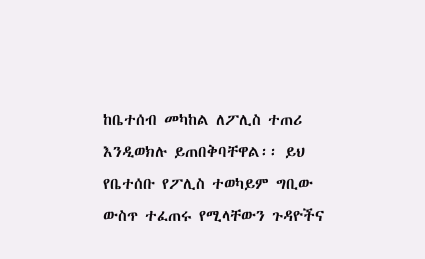ከቤተሰብ መካከል ለፖሊስ ተጠሪ እንዲወክሉ ይጠበቅባቸዋል፡፡ ይህ የቤተሰቡ የፖሊስ ተወካይም ግቢው ውስጥ ተፈጠሩ የሚላቸውን ጉዳዮችና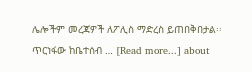ሌሎችም መረጃዎች ለፖሊስ ማድረስ ይጠበቅበታል፡፡ ጥርነፋው ከቤተሰብ … [Read more...] about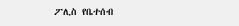ፖሊስ የቤተሰብ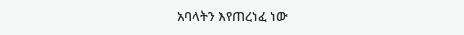አባላትን እየጠረነፈ ነው